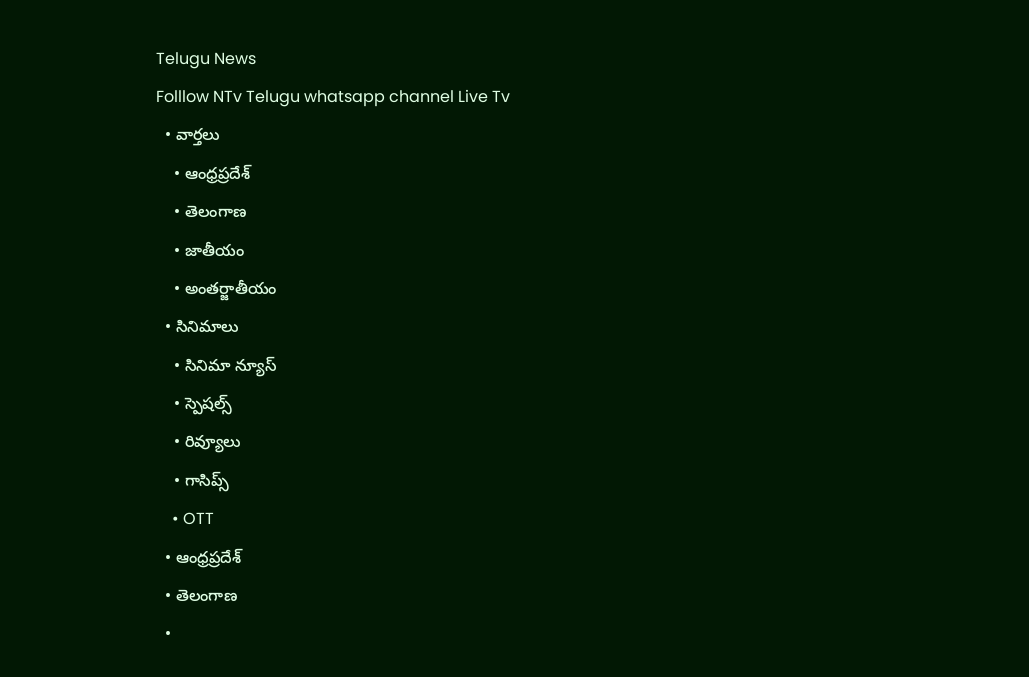Telugu News
Folllow NTv Telugu whatsapp channel Live Tv
  • వార్తలు
    • ఆంధ్రప్రదేశ్
    • తెలంగాణ
    • జాతీయం
    • అంతర్జాతీయం
  • సినిమాలు
    • సినిమా న్యూస్
    • స్పెషల్స్
    • రివ్యూలు
    • గాసిప్స్
    • OTT
  • ఆంధ్రప్రదేశ్
  • తెలంగాణ
  •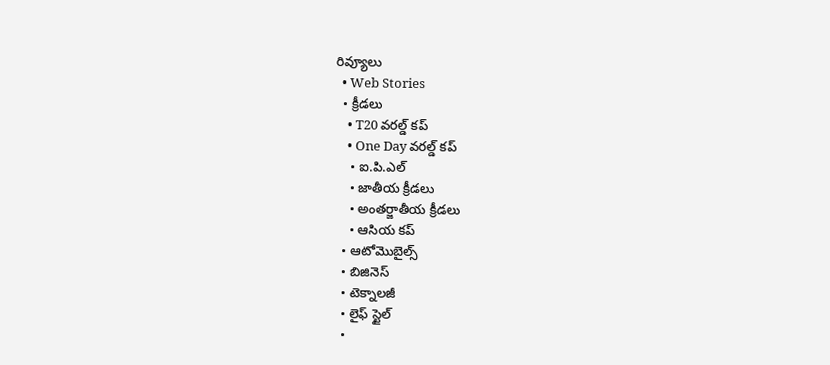రివ్యూలు
  • Web Stories
  • క్రీడలు
    • T20 వరల్డ్ కప్
    • One Day వరల్డ్ కప్
    • ఐ.పి.ఎల్
    • జాతీయ క్రీడలు
    • అంతర్జాతీయ క్రీడలు
    • ఆసియ కప్
  • ఆటోమొబైల్స్
  • బిజినెస్‌
  • టెక్నాలజీ
  • లైఫ్ స్టైల్
  •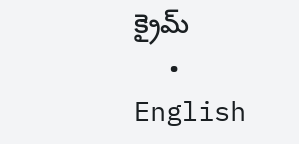క్రైమ్
  • English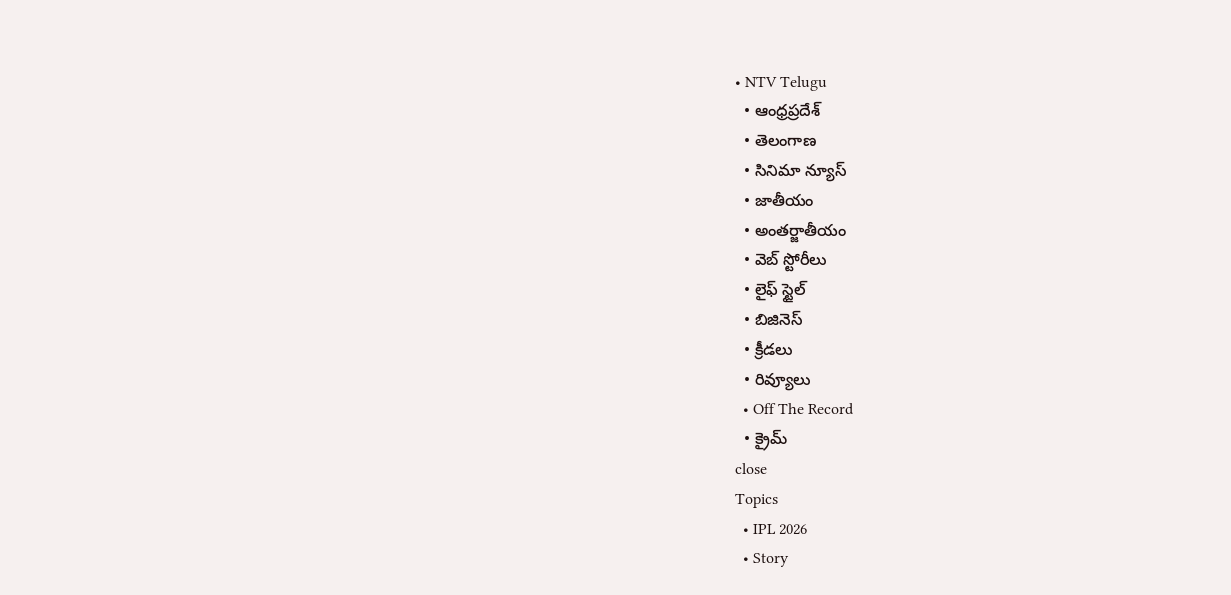• NTV Telugu
  • ఆంధ్రప్రదేశ్
  • తెలంగాణ
  • సినిమా న్యూస్
  • జాతీయం
  • అంతర్జాతీయం
  • వెబ్ స్టోరీలు
  • లైఫ్ స్టైల్
  • బిజినెస్‌
  • క్రీడలు
  • రివ్యూలు
  • Off The Record
  • క్రైమ్
close
Topics
  • IPL 2026
  • Story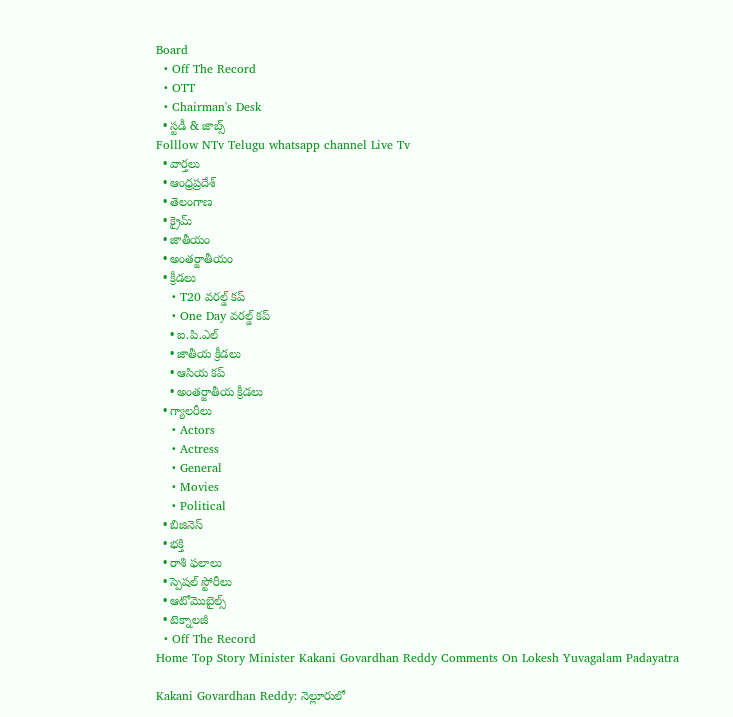Board
  • Off The Record
  • OTT
  • Chairman's Desk
  • స్టడీ & జాబ్స్
Folllow NTv Telugu whatsapp channel Live Tv
  • వార్తలు
  • ఆంధ్రప్రదేశ్
  • తెలంగాణ
  • క్రైమ్
  • జాతీయం
  • అంతర్జాతీయం
  • క్రీడలు
    • T20 వరల్డ్ కప్
    • One Day వరల్డ్ కప్
    • ఐ.పి.ఎల్
    • జాతీయ క్రీడలు
    • ఆసియ కప్
    • అంతర్జాతీయ క్రీడలు
  • గ్యాలరీలు
    • Actors
    • Actress
    • General
    • Movies
    • Political
  • బిజినెస్‌
  • భక్తి
  • రాశి ఫలాలు
  • స్పెషల్‌ స్టోరీలు
  • ఆటోమొబైల్స్
  • టెక్నాలజీ
  • Off The Record
Home Top Story Minister Kakani Govardhan Reddy Comments On Lokesh Yuvagalam Padayatra

Kakani Govardhan Reddy: నెల్లూరులో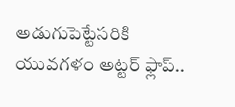అడుగుపెట్టేసరికి యువగళం అట్టర్ ఫ్లాప్..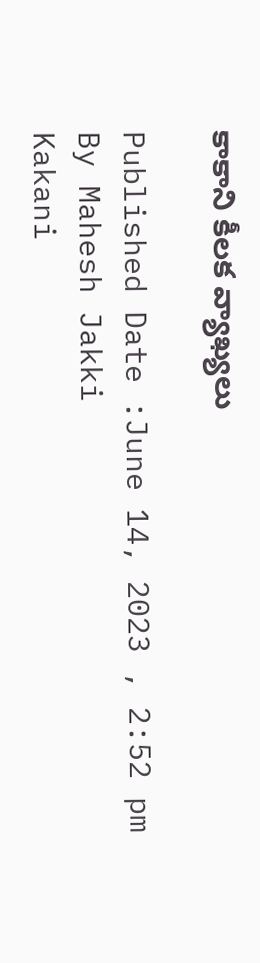కాకాని కీలక వ్యాఖ్యలు

Published Date :June 14, 2023 , 2:52 pm
By Mahesh Jakki
Kakani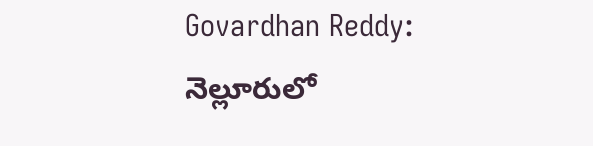Govardhan Reddy: నెల్లూరులో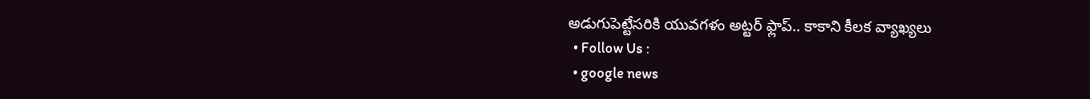అడుగుపెట్టేసరికి యువగళం అట్టర్ ఫ్లాప్.. కాకాని కీలక వ్యాఖ్యలు
  • Follow Us :
  • google news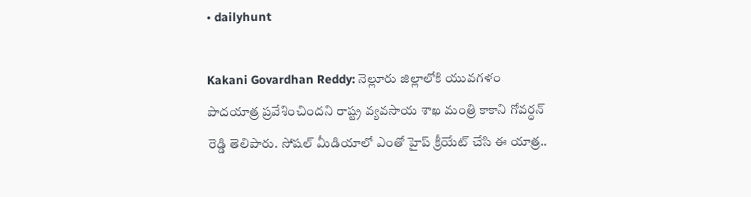• dailyhunt

Kakani Govardhan Reddy: నెల్లూరు జిల్లాలోకి యువగళం పాదయాత్ర ప్రవేశించిందని రాష్ట్ర వ్యవసాయ శాఖ మంత్రి కాకాని గోవర్ధన్ రెడ్డి తెలిపారు. సోషల్ మీడియాలో ఎంతో హైప్ క్రీయేట్ చేసి ఈ యాత్ర..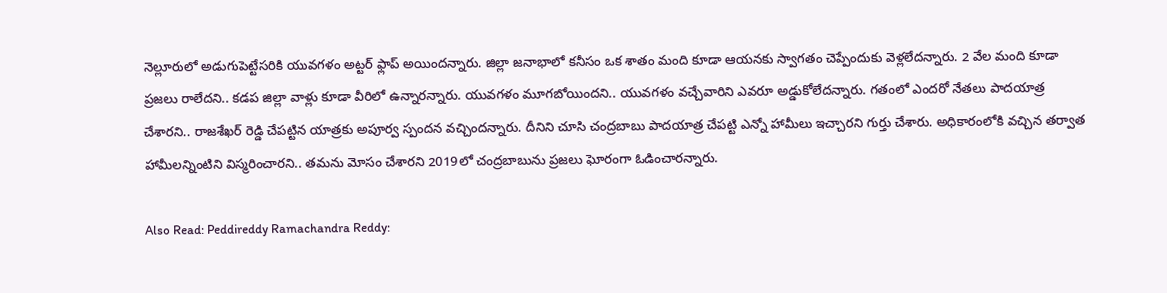నెల్లూరులో అడుగుపెట్టేసరికి యువగళం అట్టర్ ఫ్లాప్ అయిందన్నారు. జిల్లా జనాభాలో కనీసం ఒక శాతం మంది కూడా ఆయనకు స్వాగతం చెప్పేందుకు వెళ్లలేదన్నారు. 2 వేల మంది కూడా ప్రజలు రాలేదని.. కడప జిల్లా వాళ్లు కూడా వీరిలో ఉన్నారన్నారు. యువగళం మూగబోయిందని.. యువగళం వచ్చేవారిని ఎవరూ అడ్డుకోలేదన్నారు. గతంలో ఎందరో నేతలు పాదయాత్ర చేశారని.. రాజశేఖర్ రెడ్డి చేపట్టిన యాత్రకు అపూర్వ స్పందన వచ్చిందన్నారు. దీనిని చూసి చంద్రబాబు పాదయాత్ర చేపట్టి ఎన్నో హామీలు ఇచ్చారని గుర్తు చేశారు. అధికారంలోకి వచ్చిన తర్వాత హామీలన్నింటిని విస్మరించారని.. తమను మోసం చేశారని 2019లో చంద్రబాబును ప్రజలు ఘోరంగా ఓడించారన్నారు.

Also Read: Peddireddy Ramachandra Reddy: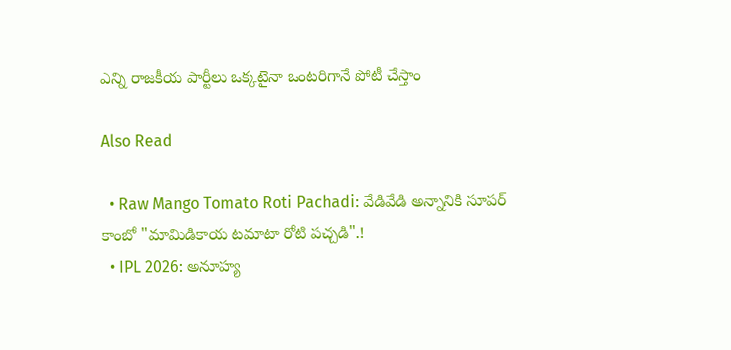ఎన్ని రాజకీయ పార్టీలు ఒక్కటైనా ఒంటరిగానే పోటీ చేస్తాం

Also Read

  • Raw Mango Tomato Roti Pachadi: వేడివేడి అన్నానికి సూపర్ కాంబో "మామిడికాయ టమాటా రోటి పచ్చడి".!
  • IPL 2026: అనూహ్య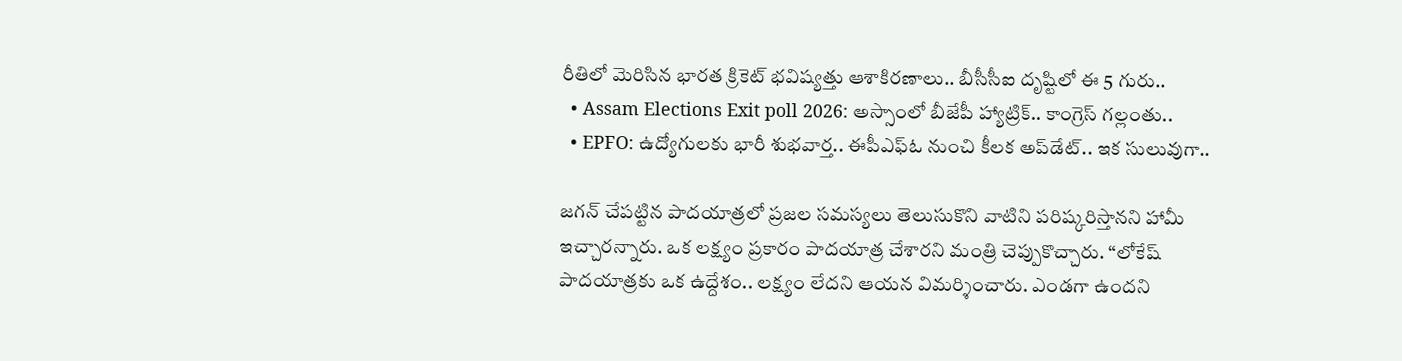రీతిలో మెరిసిన భారత క్రికెట్ భవిష్యత్తు ఆశాకిరణాలు.. బీసీసీఐ దృష్టిలో ఈ 5 గురు..
  • Assam Elections Exit poll 2026: అస్సాంలో బీజేపీ హ్యాట్రిక్.. కాంగ్రెస్ గల్లంతు..
  • EPFO: ఉద్యోగులకు భారీ శుభవార్త.. ఈపీఎఫ్ఓ నుంచి కీలక అప్‌డేట్.. ఇక సులువుగా..

జగన్ చేపట్టిన పాదయాత్రలో ప్రజల సమస్యలు తెలుసుకొని వాటిని పరిష్కరిస్తానని హామీ ఇచ్చారన్నారు. ఒక లక్ష్యం ప్రకారం పాదయాత్ర చేశారని మంత్రి చెప్పుకొచ్చారు. “లోకేష్ పాదయాత్రకు ఒక ఉద్దేశం.. లక్ష్యం లేదని ఆయన విమర్శించారు. ఎండగా ఉందని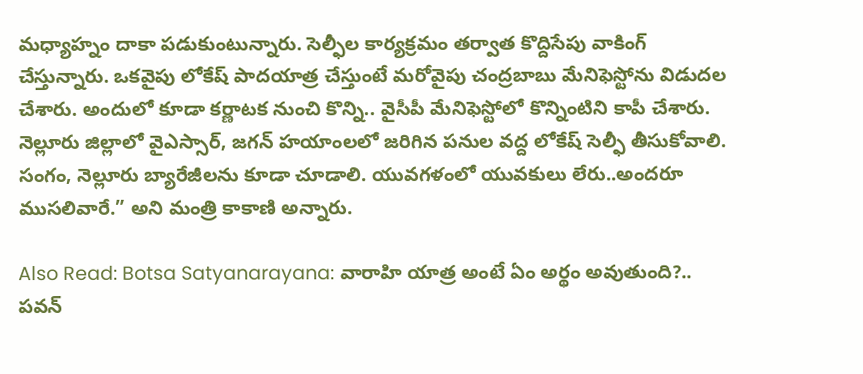మధ్యాహ్నం దాకా పడుకుంటున్నారు. సెల్ఫీల కార్యక్రమం తర్వాత కొద్దిసేపు వాకింగ్ చేస్తున్నారు. ఒకవైపు లోకేష్ పాదయాత్ర చేస్తుంటే మరోవైపు చంద్రబాబు మేనిఫెస్టోను విడుదల చేశారు. అందులో కూడా కర్ణాటక నుంచి కొన్ని.. వైసీపీ మేనిఫెస్టోలో కొన్నింటిని కాపీ చేశారు. నెల్లూరు జిల్లాలో వైఎస్సార్‌, జగన్ హయాంలలో జరిగిన పనుల వద్ద లోకేష్ సెల్ఫీ తీసుకోవాలి. సంగం, నెల్లూరు బ్యారేజీలను కూడా చూడాలి. యువగళంలో యువకులు లేరు..అందరూ ముసలివారే.” అని మంత్రి కాకాణి అన్నారు.

Also Read: Botsa Satyanarayana: వారాహి యాత్ర అంటే ఏం అర్థం అవుతుంది?.. పవన్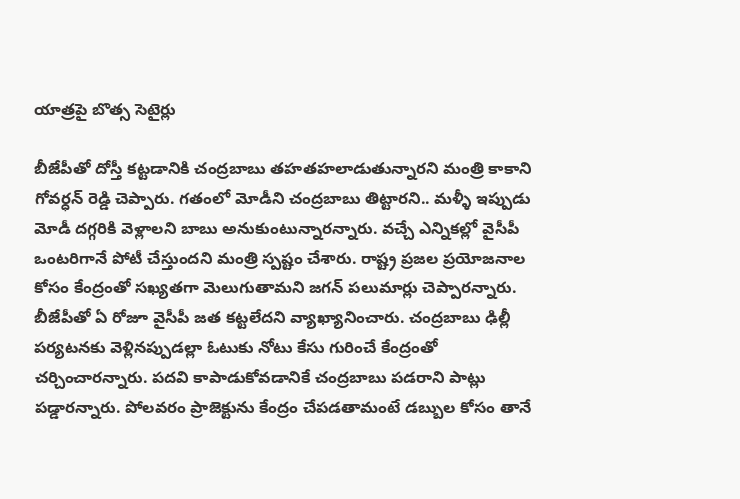యాత్రపై బొత్స సెటైర్లు

బీజేపీతో దోస్తీ కట్టడానికి చంద్రబాబు తహతహలాడుతున్నారని మంత్రి కాకాని గోవర్ధన్‌ రెడ్డి చెప్పారు. గతంలో మోడీని చంద్రబాబు తిట్టారని.. మళ్ళీ ఇప్పుడు మోడీ దగ్గరికి వెళ్లాలని బాబు అనుకుంటున్నారన్నారు. వచ్చే ఎన్నికల్లో వైసీపీ ఒంటరిగానే పోటీ చేస్తుందని మంత్రి స్పష్టం చేశారు. రాష్ట్ర ప్రజల ప్రయోజనాల కోసం కేంద్రంతో సఖ్యతగా మెలుగుతామని జగన్ పలుమార్లు చెప్పారన్నారు. బీజేపీతో ఏ రోజూ వైసీపీ జత కట్టలేదని వ్యాఖ్యానించారు. చంద్రబాబు ఢిల్లీ పర్యటనకు వెళ్లినప్పుడల్లా ఓటుకు నోటు కేసు గురించే కేంద్రంతో చర్చించారన్నారు. పదవి కాపాడుకోవడానికే చంద్రబాబు పడరాని పాట్లు పడ్డారన్నారు. పోలవరం ప్రాజెక్టును కేంద్రం చేపడతామంటే డబ్బుల కోసం తానే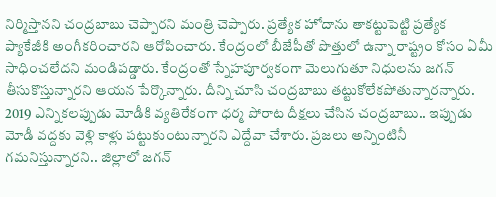నిర్మిస్తానని చంద్రబాబు చెప్పారని మంత్రి చెప్పారు. ప్రత్యేక హోదాను తాకట్టుపెట్టి ప్రత్యేక ప్యాకేజీకి అంగీకరించారని ఆరోపించారు. కేంద్రంలో బీజేపీతో పొత్తులో ఉన్నా రాష్ట్రం కోసం ఏమీ సాధించలేదని మండిపడ్డారు. కేంద్రంతో స్నేహపూర్వకంగా మెలుగుతూ నిధులను జగన్ తీసుకొస్తున్నారని ఆయన పేర్కొన్నారు. దీన్ని చూసి చంద్రబాబు తట్టుకోలేకపోతున్నారన్నారు. 2019 ఎన్నికలప్పుడు మోడీకి వ్యతిరేకంగా ధర్మ పోరాట దీక్షలు చేసిన చంద్రబాబు.. ఇప్పుడు మోడీ వద్దకు వెళ్లి కాళ్లు పట్టుకుంటున్నారని ఎద్దేవా చేశారు. ప్రజలు అన్నింటినీ గమనిస్తున్నారని.. జిల్లాలో జగన్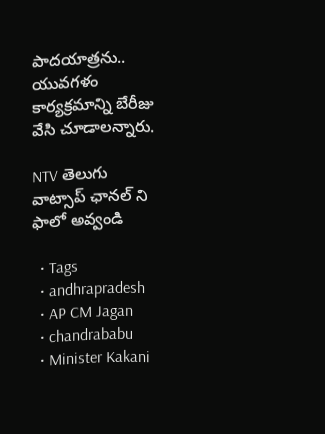పాదయాత్రను.. యువగళం కార్యక్రమాన్ని బేరీజు వేసి చూడాలన్నారు.

NTV తెలుగు  వాట్సాప్ ఛానల్ ని ఫాలో అవ్వండి

  • Tags
  • andhrapradesh
  • AP CM Jagan
  • chandrababu
  • Minister Kakani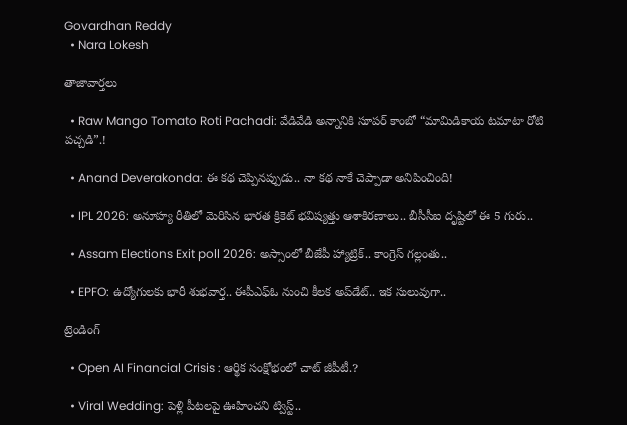Govardhan Reddy
  • Nara Lokesh

తాజావార్తలు

  • Raw Mango Tomato Roti Pachadi: వేడివేడి అన్నానికి సూపర్ కాంబో “మామిడికాయ టమాటా రోటి పచ్చడి”.!

  • Anand Deverakonda: ఈ కథ చెప్పినప్పుడు.. నా కథ నాకే చెప్పాడా అనిపించింది!

  • IPL 2026: అనూహ్య రీతిలో మెరిసిన భారత క్రికెట్ భవిష్యత్తు ఆశాకిరణాలు.. బీసీసీఐ దృష్టిలో ఈ 5 గురు..

  • Assam Elections Exit poll 2026: అస్సాంలో బీజేపీ హ్యాట్రిక్.. కాంగ్రెస్ గల్లంతు..

  • EPFO: ఉద్యోగులకు భారీ శుభవార్త.. ఈపీఎఫ్ఓ నుంచి కీలక అప్‌డేట్.. ఇక సులువుగా..

ట్రెండింగ్‌

  • Open AI Financial Crisis : ఆర్థిక సంక్షోభంలో చాట్ జీపీటీ.?

  • Viral Wedding: పెళ్లి పీటలపై ఊహించని ట్విస్ట్..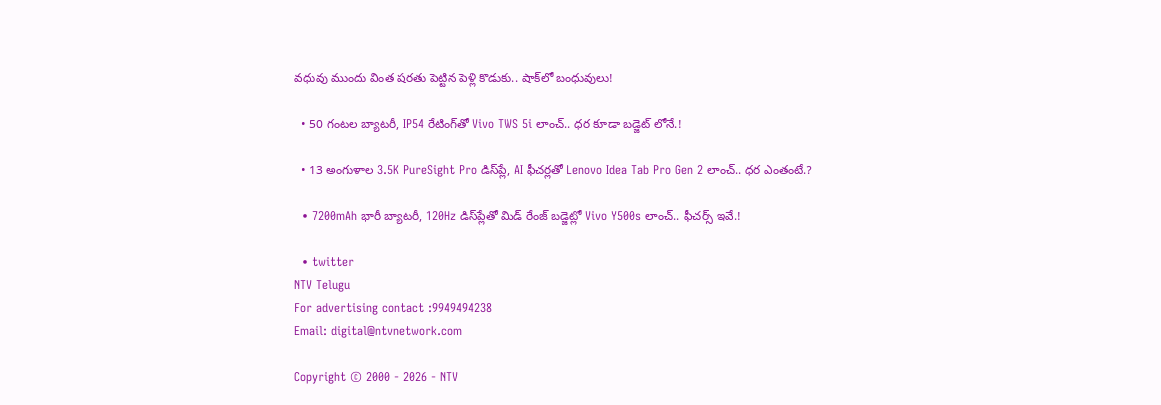వధువు ముందు వింత షరతు పెట్టిన పెళ్లి కొడుకు.. షాక్‌లో బంధువులు!

  • 50 గంటల బ్యాటరీ, IP54 రేటింగ్‌తో Vivo TWS 5i లాంచ్.. ధర కూడా బడ్జెట్ లోనే.!

  • 13 అంగుళాల 3.5K PureSight Pro డిస్‌ప్లే, AI ఫీచర్లతో Lenovo Idea Tab Pro Gen 2 లాంచ్.. ధర ఎంతంటే.?

  • 7200mAh భారీ బ్యాటరీ, 120Hz డిస్‌ప్లేతో మిడ్ రేంజ్ బడ్జెట్లో Vivo Y500s లాంచ్.. ఫీచర్స్ ఇవే.!

  • twitter
NTV Telugu
For advertising contact :9949494238
Email: digital@ntvnetwork.com

Copyright © 2000 - 2026 - NTV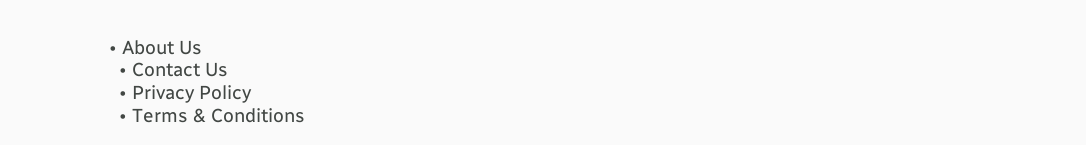• About Us
  • Contact Us
  • Privacy Policy
  • Terms & Conditions